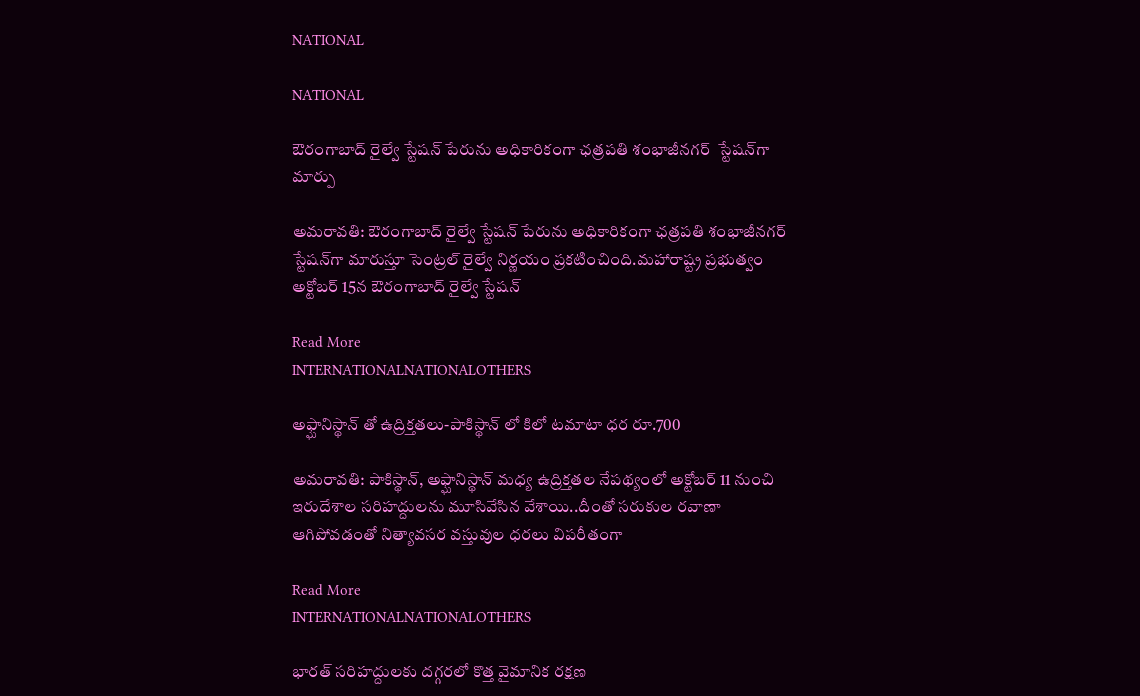NATIONAL

NATIONAL

ఔరంగాబాద్ రైల్వే స్టేషన్ పేరును అధికారికంగా ఛత్రపతి శంభాజీనగర్  స్టేషన్‌గా మార్పు

అమరావతి: ఔరంగాబాద్ రైల్వే స్టేషన్ పేరును అధికారికంగా ఛత్రపతి శంభాజీనగర్  స్టేషన్‌గా మారుస్తూ సెంట్రల్ రైల్వే నిర్ణయం ప్రకటించింది.మహారాష్ట్ర ప్రభుత్వం అక్టోబర్ 15న ఔరంగాబాద్ రైల్వే స్టేషన్

Read More
INTERNATIONALNATIONALOTHERS

అఫ్ఘానిస్థాన్‌ తో ఉద్రిక్తతలు-పాకిస్థాన్ లో కిలో టమాటా ధర రూ.700

అమరావతి: పాకిస్థాన్‌, అఫ్ఘానిస్థాన్‌ మధ్య ఉద్రిక్తతల నేపథ్యంలో అక్టోబర్‌ 11 నుంచి ఇరుదేశాల సరిహద్దులను మూసివేసిన వేశాయి..దీంతో సరుకుల రవాణా ఆగిపోవడంతో నిత్యావసర వస్తువుల ధరలు విపరీతంగా

Read More
INTERNATIONALNATIONALOTHERS

భారత్ సరిహద్దులకు దగ్గరలో కొత్త వైమానిక రక్షణ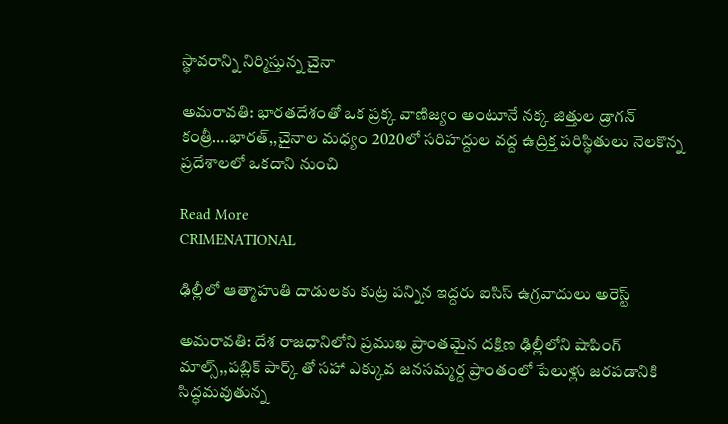స్థావరాన్ని నిర్మిస్తున్న చైనా

అమరావతి: భారతదేశంతో ఒక ప్రక్క వాణిజ్యం అంటూనే నక్క జిత్తుల డ్రాగన్ కంత్రీ….భారత్,,చైనాల మధ్యం 2020లో సరిహద్దుల వద్ద ఉద్రిక్త పరిస్థితులు నెలకొన్న ప్రదేశాలలో ఒకదాని నుంచి

Read More
CRIMENATIONAL

ఢిల్లీలో ఆత్మాహుతి దాడులకు కుట్ర పన్నిన ఇద్దరు ఐసిస్ ఉగ్రవాదులు అరెస్ట్

అమరావతి: దేశ రాజధానిలోని ప్రముఖ ప్రాంతమైన దక్షిణ ఢిల్లీలోని షాపింగ్ మాల్స్,,పబ్లిక్ పార్క్‌ తో సహా ఎక్కువ జనసమ్మర్ద ప్రాంతంలో పేలుళ్లు జరపడానికి సిద్ధమవుతున్న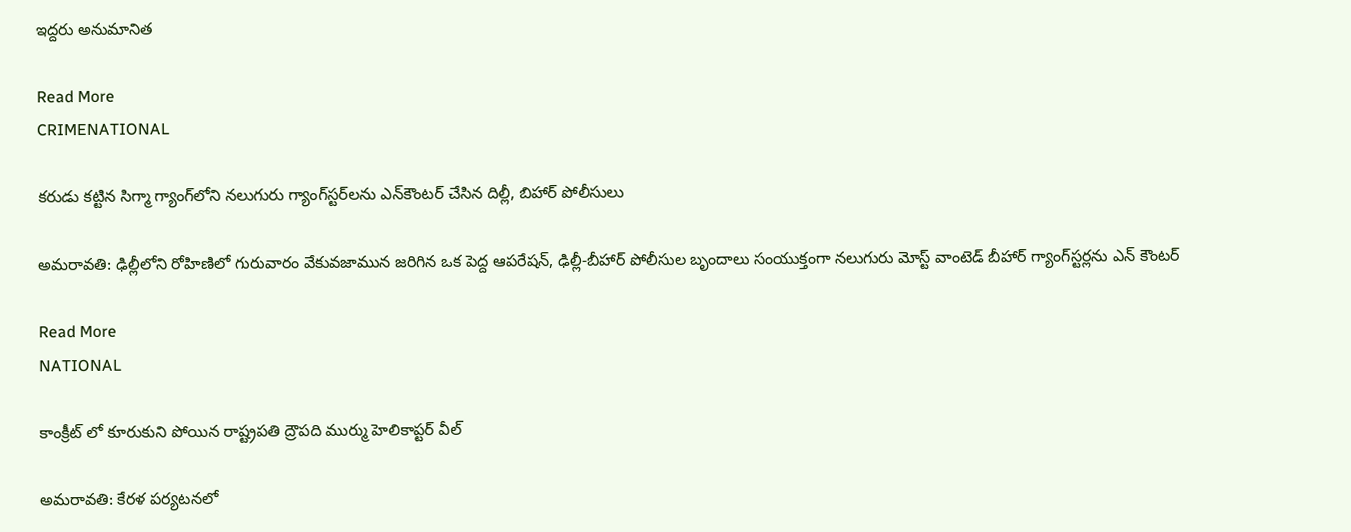ఇద్దరు అనుమానిత

Read More
CRIMENATIONAL

కరుడు కట్టిన సిగ్మా గ్యాంగ్‌లోని నలుగురు గ్యాంగ్‌స్టర్‌లను ఎన్‌కౌంటర్ చేసిన దిల్లీ, బిహార్ పోలీసులు

అమరావతి: ఢిల్లీలోని రోహిణిలో గురువారం వేకువజామున జరిగిన ఒక పెద్ద ఆపరేషన్, ఢిల్లీ-బీహార్ పోలీసుల బృందాలు సంయుక్తంగా నలుగురు మోస్ట్ వాంటెడ్ బీహార్ గ్యాంగ్‌స్టర్లను ఎన్ కౌంటర్

Read More
NATIONAL

కాంక్రీట్ లో కూరుకుని పోయిన రాష్ట్రపతి ద్రౌపది ముర్ము హెలికాప్టర్ వీల్

అమరావతి: కేర‌ళ ప‌ర్య‌ట‌న‌లో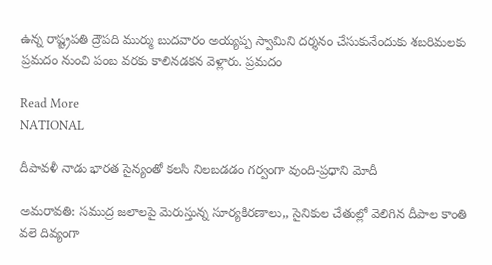ఉన్న రాష్ట్ర‌ప‌తి ద్రౌప‌ది ముర్ము బుదవారం అయ్యప్ప స్వామిని దర్శనం చేసుకునేందుకు శ‌బ‌రిమ‌ల‌కు ప్ర‌మ‌దం నుంచి పంబ వ‌ర‌కు కాలిన‌డ‌క‌న వెళ్లారు. ప్రమదం

Read More
NATIONAL

దీపావళీ నాడు భారత సైన్యంతో కలసి నిలబడడం గర్వంగా వుంది-ప్రధాని మోదీ

అమరావతి: సముద్ర జలాలపై మెరుస్తున్న సూర్యకిరణాలు,, సైనికుల చేతుల్లో వెలిగిన దీపాల కాంతి వలె దివ్యంగా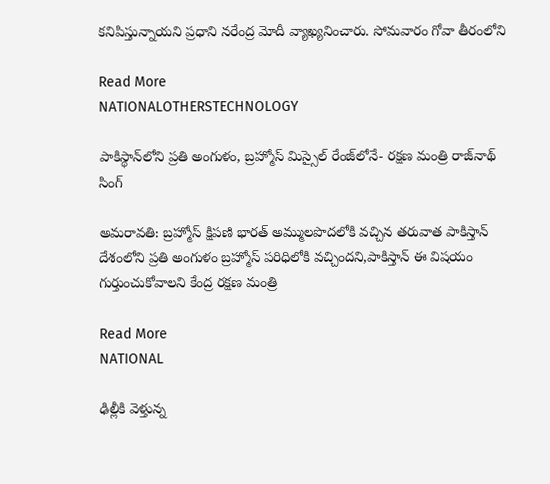కనిపిస్తున్నాయని ప్రధాని నరేంద్ర మోదీ వ్యాఖ్యనించారు. సోమవారం గోవా తీరంలోని

Read More
NATIONALOTHERSTECHNOLOGY

పాకిస్థాన్‌లోని ప్ర‌తి అంగుళం, బ్ర‌హ్మోస్ మిస్సైల్ రేంజ్‌లోనే- ర‌క్ష‌ణ మంత్రి రాజ్‌నాథ్ సింగ్

అమరావతి: బ్రహ్మోస్ క్షిపణి భారత్ అమ్ములపొదలోకి వచ్చిన తరువాత పాకిస్తాన్ దేశంలోని ప్రతి అంగుళం బ్రహ్మోస్ పరిధిలోకి వచ్చిందని,పాకిస్తాన్ ఈ విషయం గుర్తుంచుకోవాలని కేంద్ర రక్షణ మంత్రి

Read More
NATIONAL

ఢిల్లీకి వెళ్తున్న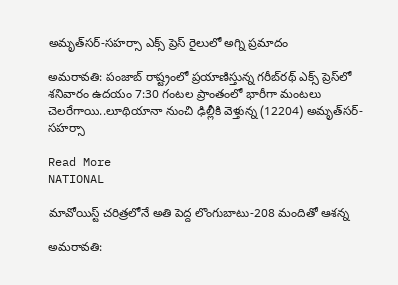అమృత్‌సర్-సహర్సా ఎక్స్‌ ప్రెస్‌ రైలులో అగ్ని ప్రమాదం

అమరావతి: పంజాబ్‌ రాష్ట్రంలో ప్రయాణిస్తున్న గరీబ్‌రథ్‌ ఎక్స్‌ ప్రెస్‌లో శనివారం ఉదయం 7:30 గంటల ప్రాంతంలో భారీగా మంటలు చెలరేగాయి..లూథియానా నుంచి ఢిల్లీకి వెళ్తున్న (12204) అమృత్‌సర్-సహర్సా

Read More
NATIONAL

మావోయిస్ట్ చరిత్రలోనే అతి పెద్ద లొంగుబాటు-208 మందితో ఆశన్న

అమరావతి: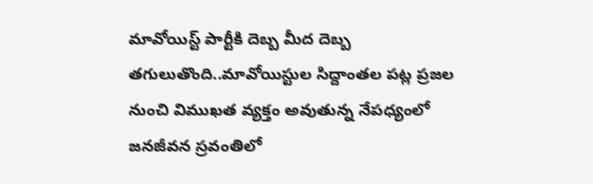మావోయిస్ట్ పార్టీకి దెబ్బ మీద దెబ్బ తగులుతొంది..మావోయిస్టుల సిద్దాంతల పట్ల ప్రజల నుంచి విముఖత వ్యక్తం అవుతున్న నేపధ్యంలో జనజీవన స్రవంతిలో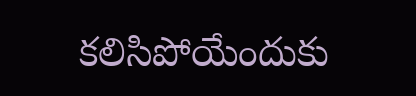కలిసిపోయేందుకు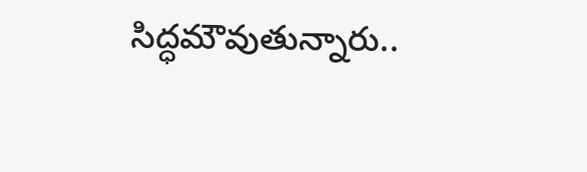సిద్ధమౌవుతున్నారు..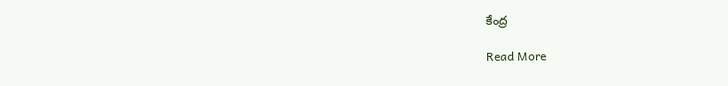కేంద్ర

Read More